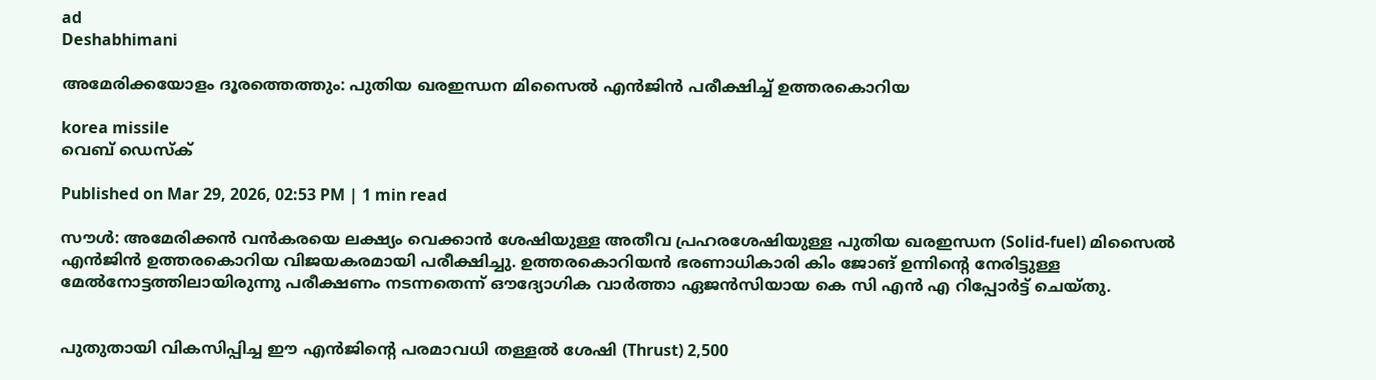ad
Deshabhimani

അമേരിക്കയോളം ദൂരത്തെത്തും: പുതിയ ഖരഇന്ധന മിസൈൽ എൻജിൻ പരീക്ഷിച്ച് ഉത്തരകൊറിയ

korea missile
വെബ് ഡെസ്ക്

Published on Mar 29, 2026, 02:53 PM | 1 min read

സൗൾ: അമേരിക്കൻ വൻകരയെ ലക്ഷ്യം വെക്കാൻ ശേഷിയുള്ള അതീവ പ്രഹരശേഷിയുള്ള പുതിയ ഖരഇന്ധന (Solid-fuel) മിസൈൽ എൻജിൻ ഉത്തരകൊറിയ വിജയകരമായി പരീക്ഷിച്ചു. ഉത്തരകൊറിയൻ ഭരണാധികാരി കിം ജോങ് ഉന്നിന്റെ നേരിട്ടുള്ള മേൽനോട്ടത്തിലായിരുന്നു പരീക്ഷണം നടന്നതെന്ന് ഔദ്യോഗിക വാർത്താ ഏജൻസിയായ കെ സി എൻ എ റിപ്പോർട്ട് ചെയ്തു.


പുതുതായി വികസിപ്പിച്ച ഈ എൻജിന്റെ പരമാവധി തള്ളൽ ശേഷി (Thrust) 2,500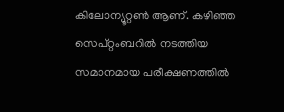കിലോന്യൂറ്റൺ ആണ്. കഴിഞ്ഞ സെപ്റ്റംബറിൽ നടത്തിയ സമാനമായ പരീക്ഷണത്തിൽ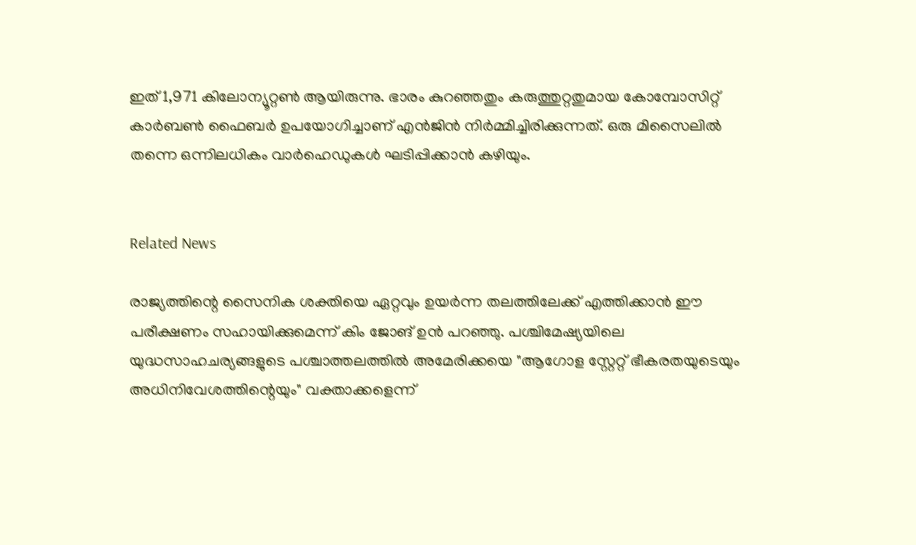ഇത് 1,971 കിലോന്യൂറ്റൺ ആയിരുന്നു. ഭാരം കുറഞ്ഞതും കരുത്തുറ്റതുമായ കോമ്പോസിറ്റ് കാർബൺ ഫൈബർ ഉപയോഗിച്ചാണ് എൻജിൻ നിർമ്മിച്ചിരിക്കുന്നത്. ഒരു മിസൈലിൽ തന്നെ ഒന്നിലധികം വാർഹെഡുകൾ ഘടിപ്പിക്കാൻ കഴിയും.


Related News

രാജ്യത്തിന്റെ സൈനിക ശക്തിയെ ഏറ്റവും ഉയർന്ന തലത്തിലേക്ക് എത്തിക്കാൻ ഈ പരീക്ഷണം സഹായിക്കുമെന്ന് കിം ജോങ് ഉൻ പറഞ്ഞു. പശ്ചിമേഷ്യയിലെ യുദ്ധസാഹചര്യങ്ങളുടെ പശ്ചാത്തലത്തിൽ അമേരിക്കയെ "ആഗോള സ്റ്റേറ്റ് ഭീകരതയുടെയും അധിനിവേശത്തിന്റെയും" വക്താക്കളെന്ന്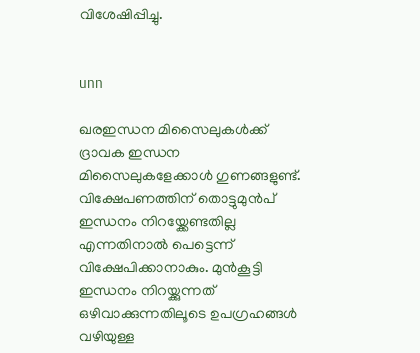വിശേഷിപ്പിച്ചു.


unn

ഖരഇന്ധന മിസൈലുകൾക്ക് ദ്രാവക ഇന്ധന മിസൈലുകളേക്കാൾ ഗുണങ്ങളുണ്ട്. വിക്ഷേപണത്തിന് തൊട്ടുമുൻപ് ഇന്ധനം നിറയ്ക്കേണ്ടതില്ല എന്നതിനാൽ പെട്ടെന്ന് വിക്ഷേപിക്കാനാകും. മുൻകൂട്ടി ഇന്ധനം നിറയ്ക്കുന്നത് ഒഴിവാക്കുന്നതിലൂടെ ഉപഗ്രഹങ്ങൾ വഴിയുള്ള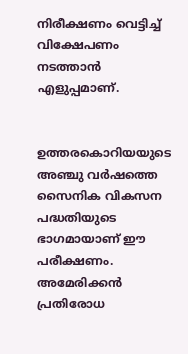നിരീക്ഷണം വെട്ടിച്ച് വിക്ഷേപണം നടത്താൻ എളുപ്പമാണ്.


ഉത്തരകൊറിയയുടെ അഞ്ചു വർഷത്തെ സൈനിക വികസന പദ്ധതിയുടെ ഭാഗമായാണ് ഈ പരീക്ഷണം. അമേരിക്കൻ പ്രതിരോധ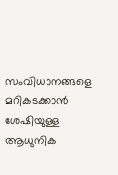സംവിധാനങ്ങളെ മറികടക്കാൻ ശേഷിയുള്ള ആധുനിക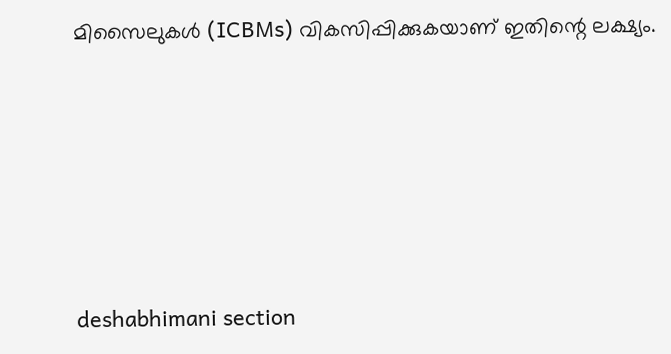മിസൈലുകൾ (ICBMs) വികസിപ്പിക്കുകയാണ് ഇതിന്റെ ലക്ഷ്യം.





deshabhimani section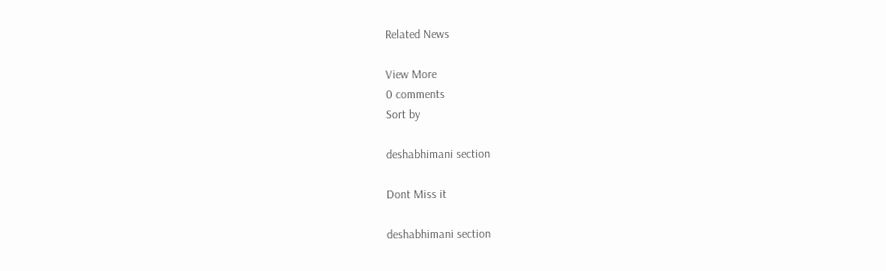Related News

View More
0 comments
Sort by

deshabhimani section

Dont Miss it

deshabhimani section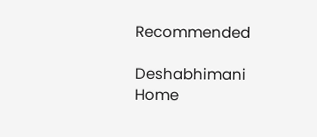Recommended

Deshabhimani
Home